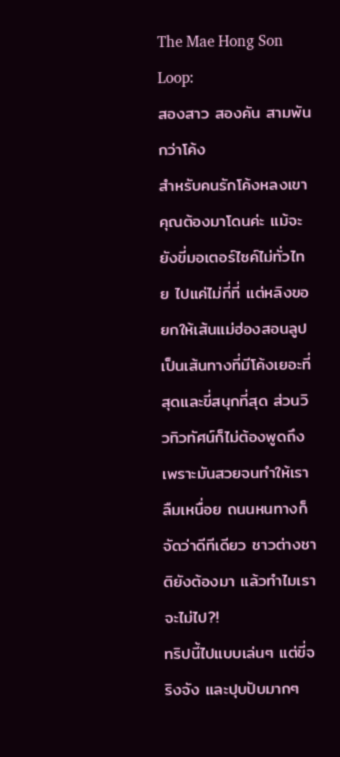The Mae Hong Son Loop:
สองสาว สองคัน สามพันกว่าโค้ง
สำหรับคนรักโค้งหลงเขา คุณต้องมาโดนค่ะ แม้จะยังขี่มอเตอร์ไซค์ไม่ทั่วไทย ไปแค่ไม่กี่ที่ แต่หลิงขอยกให้เส้นแม่ฮ่องสอนลูปเป็นเส้นทางที่มีโค้งเยอะที่สุดและขี่สนุกที่สุด ส่วนวิวทิวทัศน์ก็ไม่ต้องพูดถึง เพราะมันสวยจนทำให้เราลืมเหนื่อย ถนนหนทางก็จัดว่าดีทีเดียว ชาวต่างชาติยังต้องมา แล้วทำไมเราจะไม่ไป?!
ทริปนี้ไปแบบเล่นๆ แต่ขี่จริงจัง และปุบปับมากๆ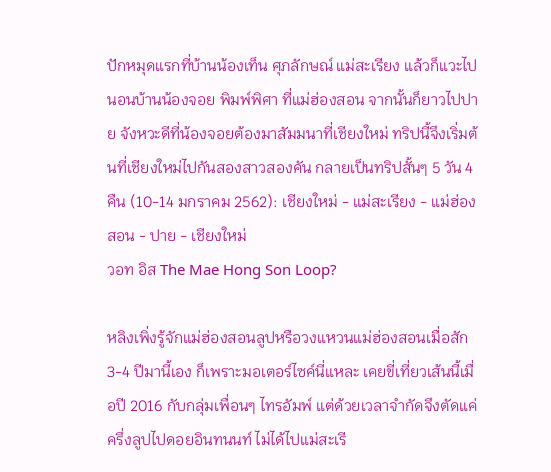ปักหมุดแรกที่บ้านน้องเท็น ศุภลักษณ์ แม่สะเรียง แล้วก็แวะไปนอนบ้านน้องจอย พิมพ์พิศา ที่แม่ฮ่องสอน จากนั้นก็ยาวไปปาย จังหวะดีที่น้องจอยต้องมาสัมมนาที่เชียงใหม่ ทริปนี้จึงเริ่มต้นที่เชียงใหม่ไปกันสองสาวสองคัน กลายเป็นทริปสั้นๆ 5 วัน 4 คืน (10-14 มกราคม 2562): เชียงใหม่ - แม่สะเรียง - แม่ฮ่องสอน - ปาย - เชียงใหม่
วอท อิส The Mae Hong Son Loop?

หลิงเพิ่งรู้จักแม่ฮ่องสอนลูปหรือวงแหวนแม่ฮ่องสอนเมื่อสัก 3-4 ปีมานี้เอง ก็เพราะมอเตอร์ไซค์นี่แหละ เคยขี่เที่ยวเส้นนี้เมื่อปี 2016 กับกลุ่มเพื่อนๆ ไทรอัมพ์ แต่ด้วยเวลาจำกัดจึงตัดแค่ครึ่งลูปไปดอยอินทนนท์ ไม่ได้ไปแม่สะเรี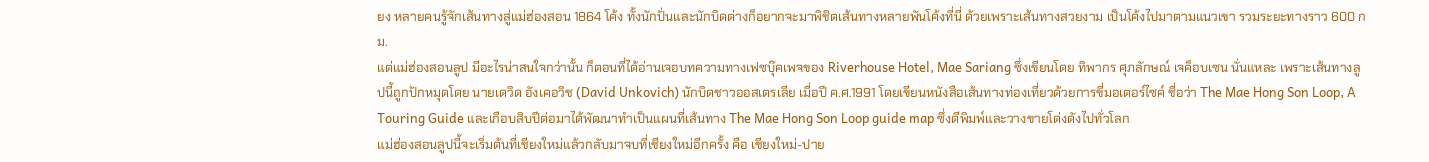ยง หลายคนรู้จักเส้นทางสู่แม่ฮ่องสอน 1864 โค้ง ทั้งนักปั่นและนักบิดต่างก็อยากจะมาพิชิตเส้นทางหลายพันโค้งที่นี่ ด้วยเพราะเส้นทางสวยงาม เป็นโค้งไปมาตามแนวเขา รวมระยะทางราว 600 กม.
แต่แม่ฮ่องสอนลูป มีอะไรน่าสนใจกว่านั้น ก็ตอนที่ได้อ่านเจอบทความทางเฟซบุ๊คเพจของ Riverhouse Hotel, Mae Sariang ซึ่งเขียนโดย ทิพากร ศุภลักษณ์ เจค็อบเซน นั่นแหละ เพราะเส้นทางลูปนี้ถูกปักหมุดโดย นายเดวิด อังเคอวิช (David Unkovich) นักบิดชาวออสเตรเลีย เมื่อปี ค.ศ.1991 โดยเขียนหนังสือเส้นทางท่องเที่ยวด้วยการขี่มอเตอร์ไซค์ ชื่อว่า The Mae Hong Son Loop, A Touring Guide และเกือบสิบปีต่อมาได้พัฒนาทำเป็นแผนที่เส้นทาง The Mae Hong Son Loop guide map ซึ่งตีพิมพ์และวางขายโด่งดังไปทั่วโลก
แม่ฮ่องสอนลูปนี้จะเริ่มต้นที่เชียงใหม่แล้วกลับมาจบที่เชียงใหม่อีกครั้ง คือ เชียงใหม่-ปาย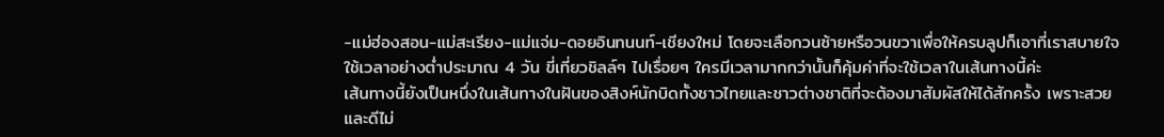-แม่ฮ่องสอน-แม่สะเรียง-แม่แจ่ม-ดอยอินทนนท์-เชียงใหม่ โดยจะเลือกวนซ้ายหรือวนขวาเพื่อให้ครบลูปก็เอาที่เราสบายใจ ใช้เวลาอย่างต่ำประมาณ 4 วัน ขี่เที่ยวชิลล์ๆ ไปเรื่อยๆ ใครมีเวลามากกว่านั้นก็คุ้มค่าที่จะใช้เวลาในเส้นทางนี้ค่ะ
เส้นทางนี้ยังเป็นหนึ่งในเส้นทางในฝันของสิงห์นักบิดทั้งชาวไทยและชาวต่างชาติที่จะต้องมาสัมผัสให้ได้สักครั้ง เพราะสวยและดีไม่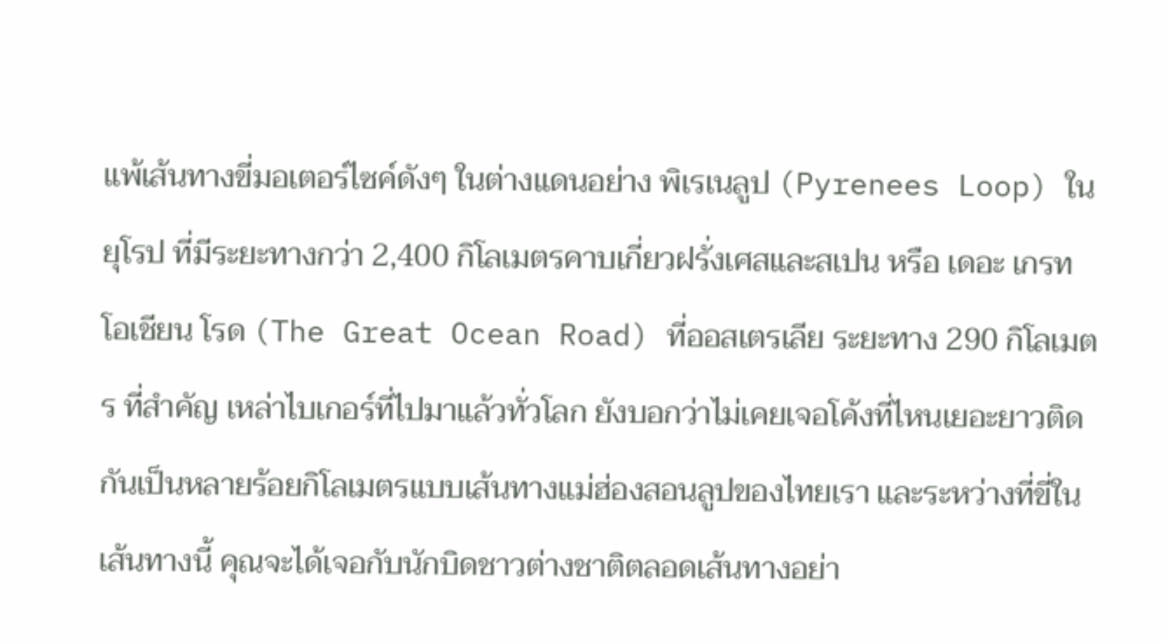แพ้เส้นทางขี่มอเตอร์ไซค์ดังๆ ในต่างแดนอย่าง พิเรเนลูป (Pyrenees Loop) ในยุโรป ที่มีระยะทางกว่า 2,400 กิโลเมตรคาบเกี่ยวฝรั่งเศสและสเปน หรือ เดอะ เกรท โอเชียน โรด (The Great Ocean Road) ที่ออสเตรเลีย ระยะทาง 290 กิโลเมตร ที่สำคัญ เหล่าไบเกอร์ที่ไปมาแล้วทั่วโลก ยังบอกว่าไม่เคยเจอโค้งที่ไหนเยอะยาวติดกันเป็นหลายร้อยกิโลเมตรแบบเส้นทางแม่ฮ่องสอนลูปของไทยเรา และระหว่างที่ขี่ในเส้นทางนี้ คุณจะได้เจอกับนักบิดชาวต่างชาติตลอดเส้นทางอย่า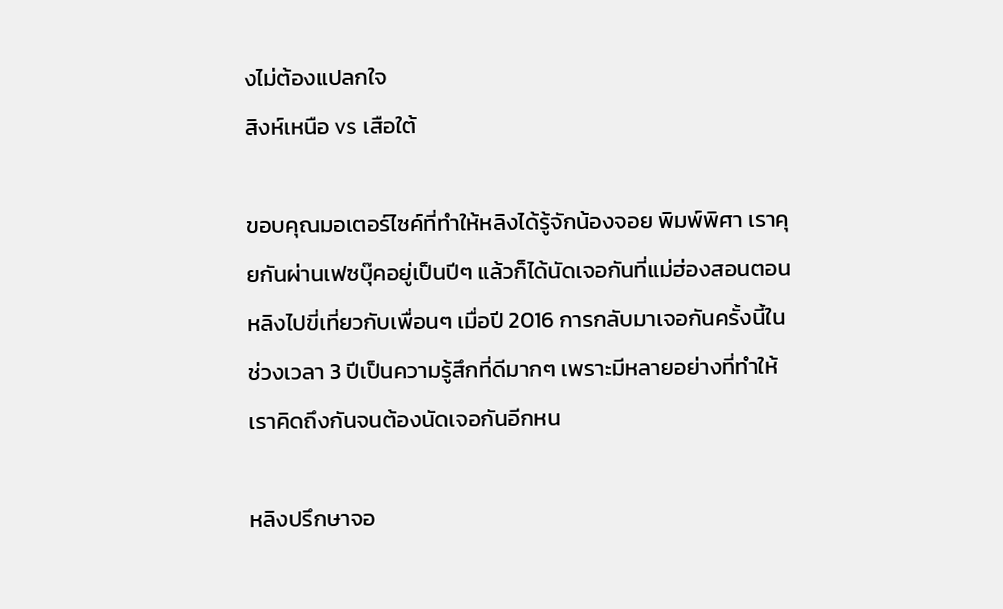งไม่ต้องแปลกใจ
สิงห์เหนือ vs เสือใต้

ขอบคุณมอเตอร์ไซค์ที่ทำให้หลิงได้รู้จักน้องจอย พิมพ์พิศา เราคุยกันผ่านเฟซบุ๊คอยู่เป็นปีๆ แล้วก็ได้นัดเจอกันที่แม่ฮ่องสอนตอนหลิงไปขี่เที่ยวกับเพื่อนๆ เมื่อปี 2016 การกลับมาเจอกันครั้งนี้ในช่วงเวลา 3 ปีเป็นความรู้สึกที่ดีมากๆ เพราะมีหลายอย่างที่ทำให้เราคิดถึงกันจนต้องนัดเจอกันอีกหน

หลิงปรึกษาจอ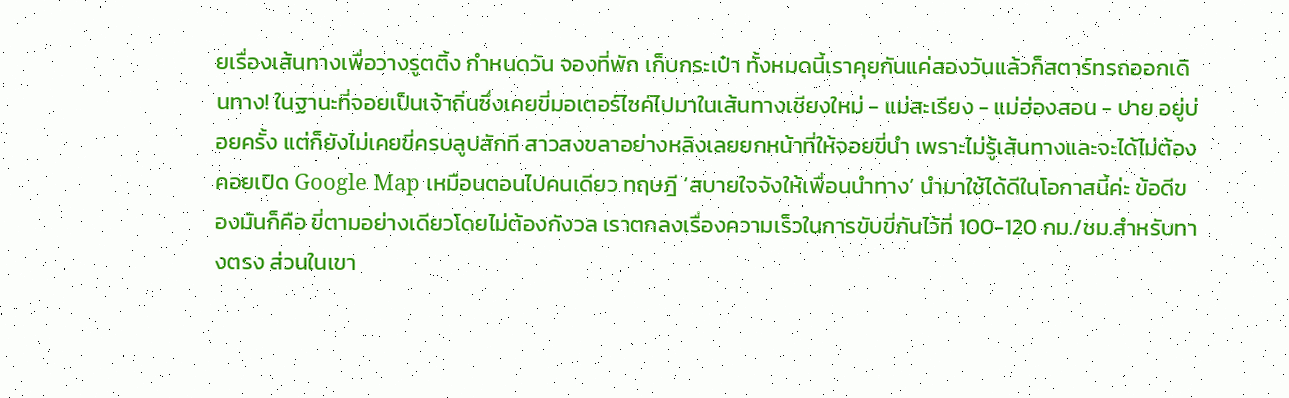ยเรื่องเส้นทางเพื่อวางรูตติ้ง กำหนดวัน จองที่พัก เก็บกระเป๋า ทั้งหมดนี้เราคุยกันแค่สองวันแล้วก็สตาร์ทรถออกเดินทาง! ในฐานะที่จอยเป็นเจ้าถิ่นซึ่งเคยขี่มอเตอร์ไซค์ไปมาในเส้นทางเชียงใหม่ - แม่สะเรียง - แม่ฮ่องสอน - ปาย อยู่บ่อยครั้ง แต่ก็ยังไม่เคยขี่ครบลูปสักที สาวสงขลาอย่างหลิงเลยยกหน้าที่ให้จอยขี่นำ เพราะไม่รู้เส้นทางและจะได้ไม่ต้องคอยเปิด Google Map เหมือนตอนไปคนเดียว ทฤษฎี ‘สบายใจจังให้เพื่อนนำทาง’ นำมาใช้ได้ดีในโอกาสนี้ค่ะ ข้อดีของมันก็คือ ขี่ตามอย่างเดียวโดยไม่ต้องกังวล เราตกลงเรื่องความเร็วในการขับขี่กันไว้ที่ 100-120 กม./ชม.สำหรับทางตรง ส่วนในเขา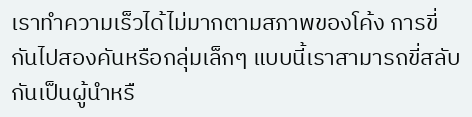เราทำความเร็วได้ไม่มากตามสภาพของโค้ง การขี่กันไปสองคันหรือกลุ่มเล็กๆ แบบนี้เราสามารถขี่สลับกันเป็นผู้นำหรื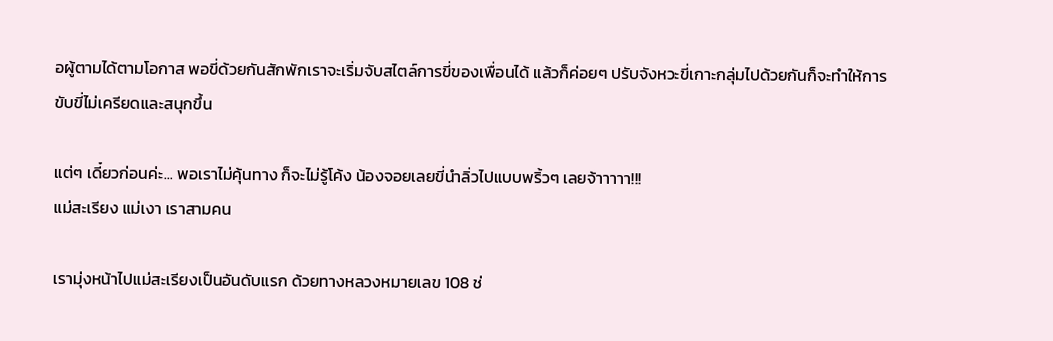อผู้ตามได้ตามโอกาส พอขี่ด้วยกันสักพักเราจะเริ่มจับสไตล์การขี่ของเพื่อนได้ แล้วก็ค่อยๆ ปรับจังหวะขี่เกาะกลุ่มไปด้วยกันก็จะทำให้การขับขี่ไม่เครียดและสนุกขึ้น

แต่ๆ เดี๋ยวก่อนค่ะ... พอเราไม่คุ้นทาง ก็จะไม่รู้โค้ง น้องจอยเลยขี่นำลิ่วไปแบบพริ้วๆ เลยจ้าาาาา!!!
แม่สะเรียง แม่เงา เราสามคน

เรามุ่งหน้าไปแม่สะเรียงเป็นอันดับแรก ด้วยทางหลวงหมายเลข 108 ช่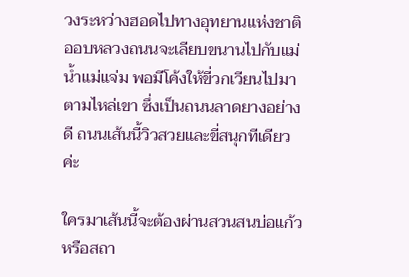วงระหว่างฮอดไปทางอุทยานแห่งชาติออบหลวงถนนจะเลียบขนานไปกับแม่น้ำแม่แจ่ม พอมีโค้งให้ขี่วกเวียนไปมาตามไหล่เขา ซึ่งเป็นถนนลาดยางอย่างดี ถนนเส้นนี้วิวสวยและขี่สนุกทีเดียวค่ะ

ใครมาเส้นนี้จะต้องผ่านสวนสนบ่อแก้วหรือสถา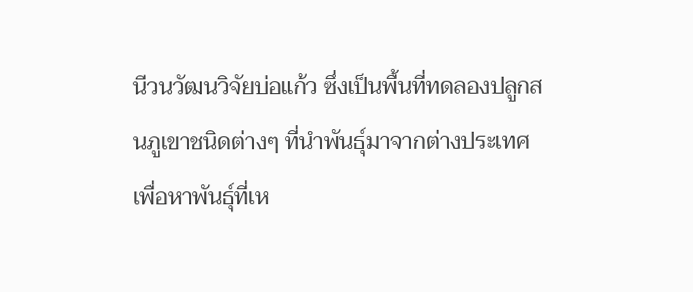นีวนวัฒนวิจัยบ่อแก้ว ซึ่งเป็นพื้นที่ทดลองปลูกสนภูเขาชนิดต่างๆ ที่นำพันธุ์มาจากต่างประเทศ เพื่อหาพันธุ์ที่เห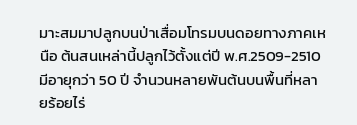มาะสมมาปลูกบนป่าเสื่อมโทรมบนดอยทางภาคเหนือ ต้นสนเหล่านี้ปลูกไว้ตั้งแต่ปี พ.ศ.2509-2510 มีอายุกว่า 50 ปี จำนวนหลายพันต้นบนพื้นที่หลายร้อยไร่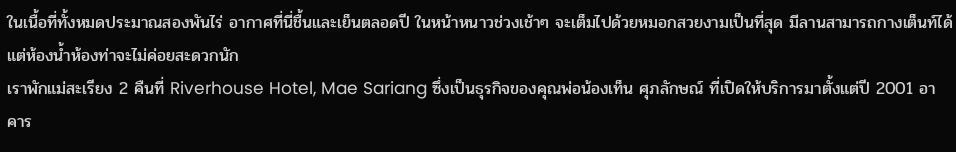ในเนื้อที่ทั้งหมดประมาณสองพันไร่ อากาศที่นี่ชื้นและเย็นตลอดปี ในหน้าหนาวช่วงเช้าๆ จะเต็มไปด้วยหมอกสวยงามเป็นที่สุด มีลานสามารถกางเต็นท์ได้ แต่ห้องน้ำห้องท่าจะไม่ค่อยสะดวกนัก
เราพักแม่สะเรียง 2 คืนที่ Riverhouse Hotel, Mae Sariang ซึ่งเป็นธุรกิจของคุณพ่อน้องเท็น ศุภลักษณ์ ที่เปิดให้บริการมาตั้งแต่ปี 2001 อาคาร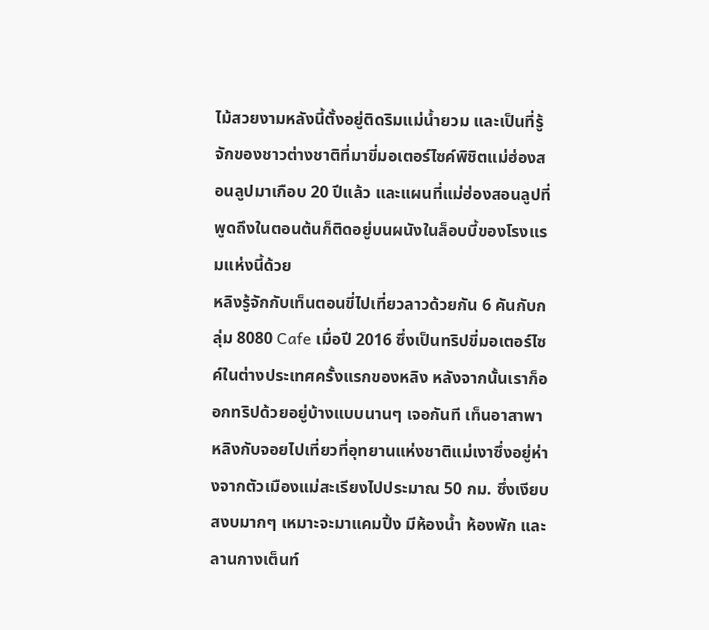ไม้สวยงามหลังนี้ตั้งอยู่ติดริมแม่น้ำยวม และเป็นที่รู้จักของชาวต่างชาติที่มาขี่มอเตอร์ไซค์พิชิตแม่ฮ่องสอนลูปมาเกือบ 20 ปีแล้ว และแผนที่แม่ฮ่องสอนลูปที่พูดถึงในตอนต้นก็ติดอยู่บนผนังในล็อบบี้ของโรงแรมแห่งนี้ด้วย
หลิงรู้จักกับเท็นตอนขี่ไปเที่ยวลาวด้วยกัน 6 คันกับกลุ่ม 8080 Cafe เมื่อปี 2016 ซึ่งเป็นทริปขี่มอเตอร์ไซค์ในต่างประเทศครั้งแรกของหลิง หลังจากนั้นเราก็ออกทริปด้วยอยู่บ้างแบบนานๆ เจอกันที เท็นอาสาพาหลิงกับจอยไปเที่ยวที่อุทยานแห่งชาติแม่เงาซึ่งอยู่ห่างจากตัวเมืองแม่สะเรียงไปประมาณ 50 กม. ซึ่งเงียบสงบมากๆ เหมาะจะมาแคมปิ้ง มีห้องน้ำ ห้องพัก และลานกางเต็นท์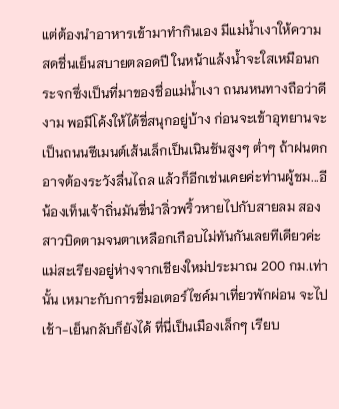แต่ต้องนำอาหารเข้ามาทำกินเอง มีแม่น้ำเงาให้ความสดชื่นเย็นสบายตลอดปี ในหน้าแล้งน้ำจะใสเหมือนกระจกซึ่งเป็นที่มาของชื่อแม่น้ำเงา ถนนหนทางถือว่าดีงาม พอมีโค้งให้ได้ขี่สนุกอยู่บ้าง ก่อนจะเข้าอุทยานจะเป็นถนนซีเมนต์เส้นเล็กเป็นเนินชันสูงๆ ต่ำๆ ถ้าฝนตกอาจต้องระวังลื่นไถล แล้วก็อีกเช่นเคยค่ะท่านผู้ชม...อีน้องเท็นเจ้าถิ่นมันขี่นำลิ่วพริ้วหายไปกับสายลม สองสาวบิดตามจนตาเหลือกเกือบไม่ทันกันเลยทีเดียวค่ะ
แม่สะเรียงอยู่ห่างจากเชียงใหม่ประมาณ 200 กม.เท่านั้น เหมาะกับการขี่มอเตอร์ไซค์มาเที่ยวพักผ่อน จะไปเช้า-เย็นกลับก็ยังได้ ที่นี่เป็นเมืองเล็กๆ เรียบ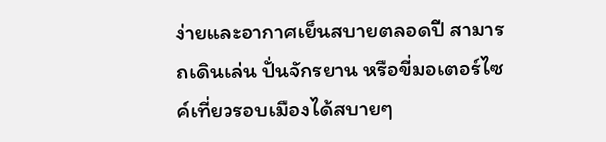ง่ายและอากาศเย็นสบายตลอดปี สามารถเดินเล่น ปั่นจักรยาน หรือขี่มอเตอร์ไซค์เที่ยวรอบเมืองได้สบายๆ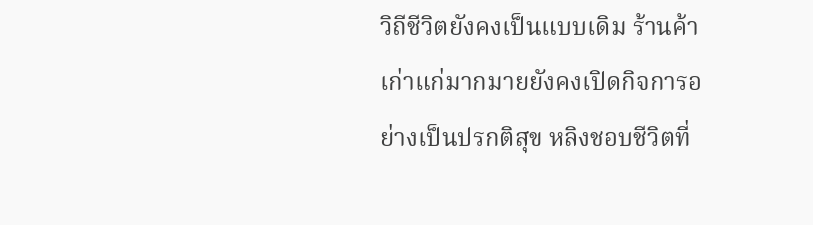วิถีชีวิตยังคงเป็นแบบเดิม ร้านค้าเก่าแก่มากมายยังคงเปิดกิจการอย่างเป็นปรกติสุข หลิงชอบชีวิตที่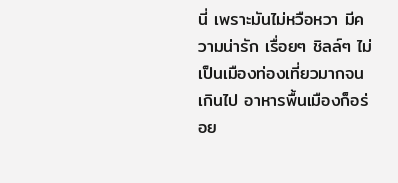นี่ เพราะมันไม่หวือหวา มีความน่ารัก เรื่อยๆ ชิลล์ๆ ไม่เป็นเมืองท่องเที่ยวมากจนเกินไป อาหารพื้นเมืองก็อร่อย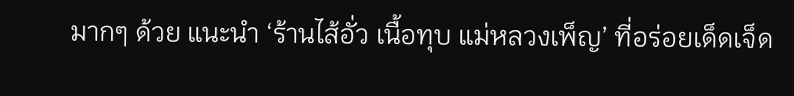มากๆ ด้วย แนะนำ ‘ร้านไส้อั่ว เนื้อทุบ แม่หลวงเพ็ญ’ ที่อร่อยเด็ดเจ็ด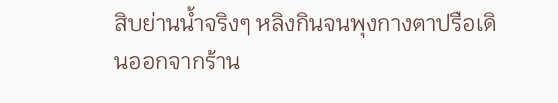สิบย่านน้ำจริงๆ หลิงกินจนพุงกางตาปรือเดินออกจากร้าน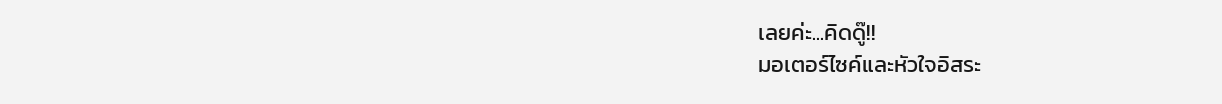เลยค่ะ...คิดดู๊!!
มอเตอร์ไซค์และหัวใจอิสระ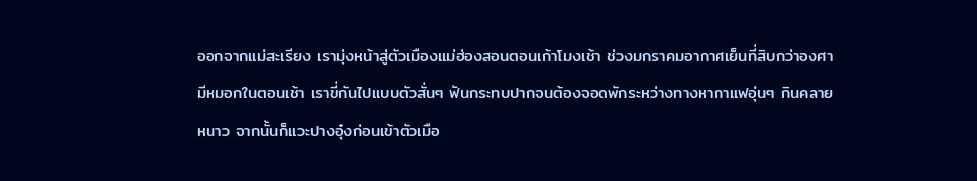ออกจากแม่สะเรียง เรามุ่งหน้าสู่ตัวเมืองแม่ฮ่องสอนตอนเก้าโมงเช้า ช่วงมกราคมอากาศเย็นที่สิบกว่าองศา มีหมอกในตอนเช้า เราขี่กันไปแบบตัวสั่นๆ ฟันกระทบปากจนต้องจอดพักระหว่างทางหากาแฟอุ่นๆ กินคลายหนาว จากนั้นก็แวะปางอุ๋งก่อนเข้าตัวเมือ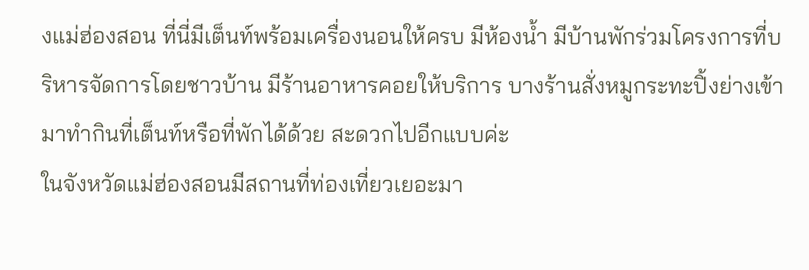งแม่ฮ่องสอน ที่นี่มีเต็นท์พร้อมเครื่องนอนให้ครบ มีห้องน้ำ มีบ้านพักร่วมโครงการที่บริหารจัดการโดยชาวบ้าน มีร้านอาหารคอยให้บริการ บางร้านสั่งหมูกระทะปิ้งย่างเข้ามาทำกินที่เต็นท์หรือที่พักได้ด้วย สะดวกไปอีกแบบค่ะ
ในจังหวัดแม่ฮ่องสอนมีสถานที่ท่องเที่ยวเยอะมา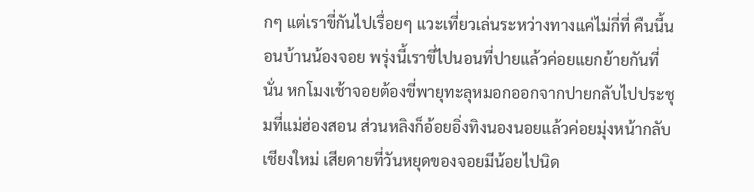กๆ แต่เราขี่กันไปเรื่อยๆ แวะเที่ยวเล่นระหว่างทางแค่ไม่กี่ที่ คืนนี้นอนบ้านน้องจอย พรุ่งนี้เราขี่ไปนอนที่ปายแล้วค่อยแยกย้ายกันที่นั่น หกโมงเช้าจอยต้องขี่พายุทะลุหมอกออกจากปายกลับไปประชุมที่แม่ฮ่องสอน ส่วนหลิงก็อ้อยอิ่งทิงนองนอยแล้วค่อยมุ่งหน้ากลับเชียงใหม่ เสียดายที่วันหยุดของจอยมีน้อยไปนิด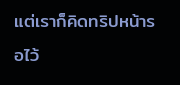แต่เราก็คิดทริปหน้ารอไว้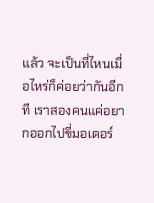แล้ว จะเป็นที่ไหนเมื่อไหร่ก็ค่อยว่ากันอีกที เราสองคนแค่อยากออกไปขี่มอเตอร์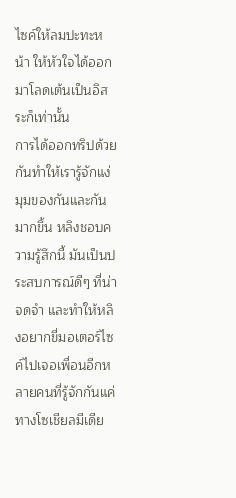ไซค์ให้ลมปะทะหน้า ให้หัวใจได้ออกมาโลดเต้นเป็นอิสระก็เท่านั้น
การได้ออกทริปด้วยกันทำให้เรารู้จักแง่มุมของกันและกันมากขึ้น หลิงชอบความรู้สึกนี้ มันเป็นประสบการณ์ดีๆ ที่น่าจดจำ และทำให้หลิงอยากขี่มอเตอร์ไซค์ไปเจอเพื่อนอีกหลายคนที่รู้จักกันแค่ทางโซเชียลมีเดีย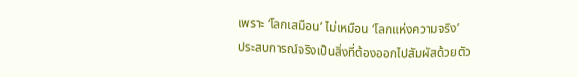เพราะ ‘โลกเสมือน’ ไม่เหมือน ‘โลกแห่งความจริง’
ประสบการณ์จริงเป็นสิ่งที่ต้องออกไปสัมผัสด้วยตัว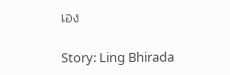เอง

Story: Ling Bhirada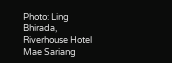Photo: Ling Bhirada, Riverhouse Hotel Mae Sariang